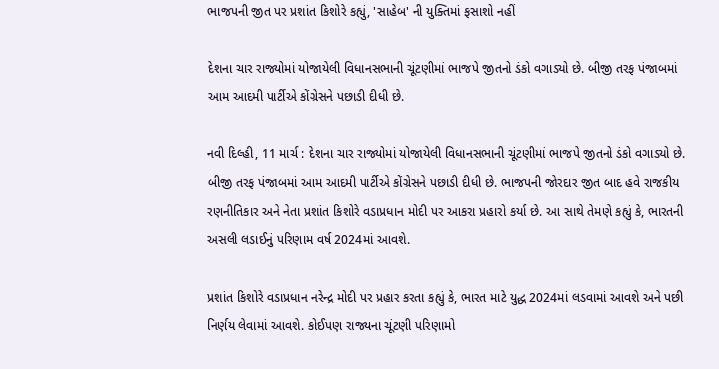ભાજપની જીત પર પ્રશાંત કિશોરે કહ્યું, 'સાહેબ' ની યુક્તિમાં ફસાશો નહીં

દેશના ચાર રાજ્યોમાં યોજાયેલી વિધાનસભાની ચૂંટણીમાં ભાજપે જીતનો ડંકો વગાડ્યો છે. બીજી તરફ પંજાબમાં આમ આદમી પાર્ટીએ કોંગ્રેસને પછાડી દીધી છે.

નવી દિલ્હી, 11 માર્ચ : દેશના ચાર રાજ્યોમાં યોજાયેલી વિધાનસભાની ચૂંટણીમાં ભાજપે જીતનો ડંકો વગાડ્યો છે. બીજી તરફ પંજાબમાં આમ આદમી પાર્ટીએ કોંગ્રેસને પછાડી દીધી છે. ભાજપની જોરદાર જીત બાદ હવે રાજકીય રણનીતિકાર અને નેતા પ્રશાંત કિશોરે વડાપ્રધાન મોદી પર આકરા પ્રહારો કર્યા છે. આ સાથે તેમણે કહ્યું કે, ભારતની અસલી લડાઈનું પરિણામ વર્ષ 2024માં આવશે.

પ્રશાંત કિશોરે વડાપ્રધાન નરેન્દ્ર મોદી પર પ્રહાર કરતા કહ્યું કે, ભારત માટે યુદ્ધ 2024માં લડવામાં આવશે અને પછી નિર્ણય લેવામાં આવશે. કોઈપણ રાજ્યના ચૂંટણી પરિણામો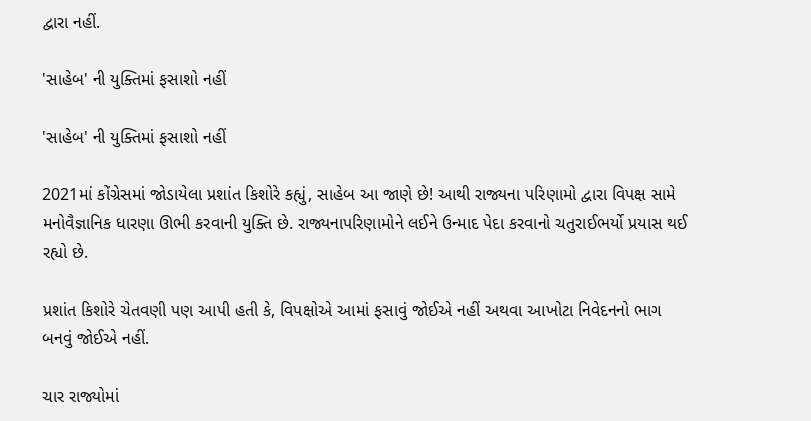દ્વારા નહીં.

'સાહેબ' ની યુક્તિમાં ફસાશો નહીં

'સાહેબ' ની યુક્તિમાં ફસાશો નહીં

2021માં કોંગ્રેસમાં જોડાયેલા પ્રશાંત કિશોરે કહ્યું, સાહેબ આ જાણે છે! આથી રાજ્યના પરિણામો દ્વારા વિપક્ષ સામે મનોવૈજ્ઞાનિક ધારણા ઊભી કરવાની યુક્તિ છે. રાજ્યનાપરિણામોને લઈને ઉન્માદ પેદા કરવાનો ચતુરાઈભર્યો પ્રયાસ થઈ રહ્યો છે.

પ્રશાંત કિશોરે ચેતવણી પણ આપી હતી કે, વિપક્ષોએ આમાં ફસાવું જોઈએ નહીં અથવા આખોટા નિવેદનનો ભાગ બનવું જોઈએ નહીં.

ચાર રાજ્યોમાં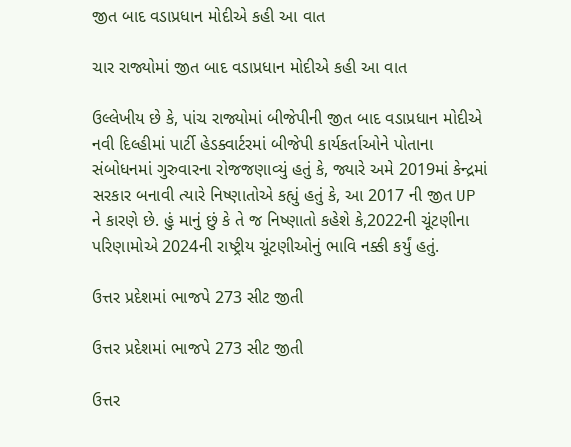જીત બાદ વડાપ્રધાન મોદીએ કહી આ વાત

ચાર રાજ્યોમાં જીત બાદ વડાપ્રધાન મોદીએ કહી આ વાત

ઉલ્લેખીય છે કે, પાંચ રાજ્યોમાં બીજેપીની જીત બાદ વડાપ્રધાન મોદીએ નવી દિલ્હીમાં પાર્ટી હેડક્વાર્ટરમાં બીજેપી કાર્યકર્તાઓને પોતાના સંબોધનમાં ગુરુવારના રોજજણાવ્યું હતું કે, જ્યારે અમે 2019માં કેન્દ્રમાં સરકાર બનાવી ત્યારે નિષ્ણાતોએ કહ્યું હતું કે, આ 2017 ની જીત UP ને કારણે છે. હું માનું છું કે તે જ નિષ્ણાતો કહેશે કે,2022ની ચૂંટણીના પરિણામોએ 2024ની રાષ્ટ્રીય ચૂંટણીઓનું ભાવિ નક્કી કર્યું હતું.

ઉત્તર પ્રદેશમાં ભાજપે 273 સીટ જીતી

ઉત્તર પ્રદેશમાં ભાજપે 273 સીટ જીતી

ઉત્તર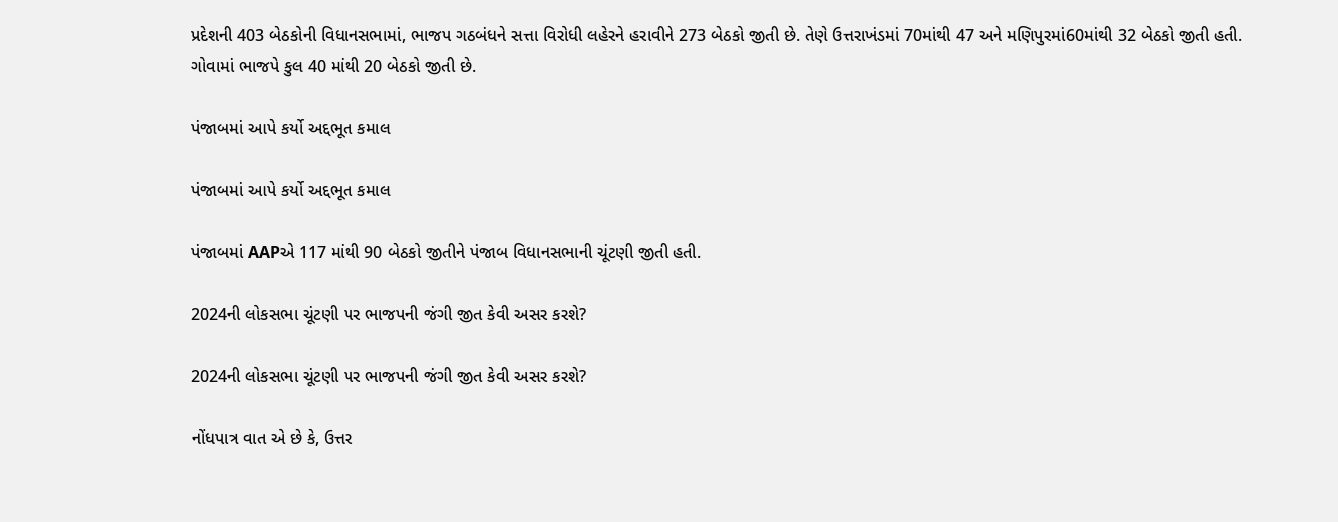પ્રદેશની 403 બેઠકોની વિધાનસભામાં, ભાજપ ગઠબંધને સત્તા વિરોધી લહેરને હરાવીને 273 બેઠકો જીતી છે. તેણે ઉત્તરાખંડમાં 70માંથી 47 અને મણિપુરમાં60માંથી 32 બેઠકો જીતી હતી. ગોવામાં ભાજપે કુલ 40 માંથી 20 બેઠકો જીતી છે.

પંજાબમાં આપે કર્યો અદ્દભૂત કમાલ

પંજાબમાં આપે કર્યો અદ્દભૂત કમાલ

પંજાબમાં AAPએ 117 માંથી 90 બેઠકો જીતીને પંજાબ વિધાનસભાની ચૂંટણી જીતી હતી.

2024ની લોકસભા ચૂંટણી પર ભાજપની જંગી જીત કેવી અસર કરશે?

2024ની લોકસભા ચૂંટણી પર ભાજપની જંગી જીત કેવી અસર કરશે?

નોંધપાત્ર વાત એ છે કે, ઉત્તર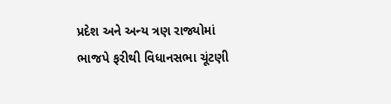પ્રદેશ અને અન્ય ત્રણ રાજ્યોમાં ભાજપે ફરીથી વિધાનસભા ચૂંટણી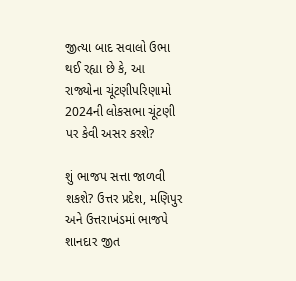જીત્યા બાદ સવાલો ઉભા થઈ રહ્યા છે કે, આ રાજ્યોના ચૂંટણીપરિણામો 2024ની લોકસભા ચૂંટણી પર કેવી અસર કરશે?

શું ભાજપ સત્તા જાળવી શકશે? ઉત્તર પ્રદેશ, મણિપુર અને ઉત્તરાખંડમાં ભાજપે શાનદાર જીત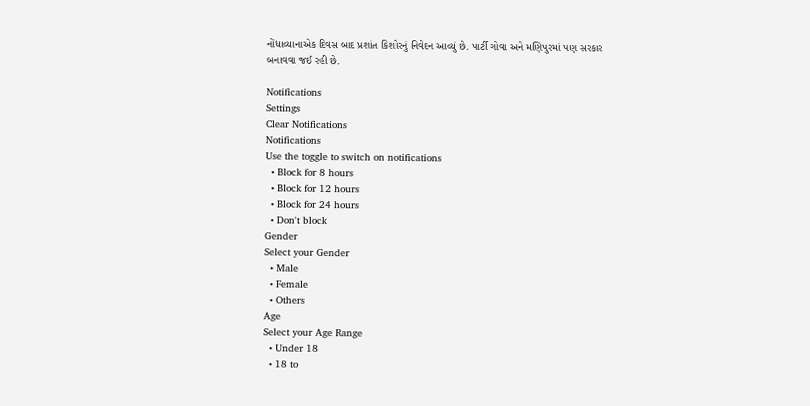નોંધાવ્યાનાએક દિવસ બાદ પ્રશાંત કિશોરનું નિવેદન આવ્યું છે. પાર્ટી ગોવા અને મણિપુરમાં પણ સરકાર બનાવવા જઈ રહી છે.

Notifications
Settings
Clear Notifications
Notifications
Use the toggle to switch on notifications
  • Block for 8 hours
  • Block for 12 hours
  • Block for 24 hours
  • Don't block
Gender
Select your Gender
  • Male
  • Female
  • Others
Age
Select your Age Range
  • Under 18
  • 18 to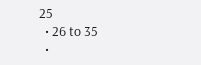25
  • 26 to 35
  •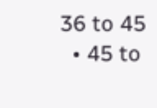36 to 45
  • 45 to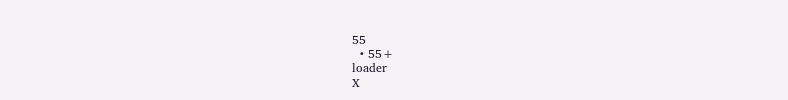55
  • 55+
loader
X